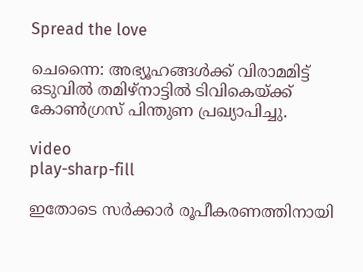Spread the love

ചെന്നൈ: അഭ്യൂഹങ്ങള്‍ക്ക് വിരാമമിട്ട് ഒടുവില്‍ തമിഴ്നാട്ടില്‍ ടിവികെയ്ക്ക് കോണ്‍ഗ്രസ് പിന്തുണ പ്രഖ്യാപിച്ചു.

video
play-sharp-fill

ഇതോടെ സര്‍ക്കാര്‍ രൂപീകരണത്തിനായി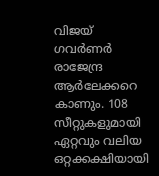വിജയ് ഗവര്‍ണര്‍ രാജേന്ദ്ര ആര്‍ലേക്കറെ കാണും. 108 സീറ്റുകളുമായി ഏറ്റവും വലിയ ഒറ്റക്കക്ഷിയായി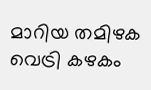മാറിയ തമിഴക വെട്രി കഴകം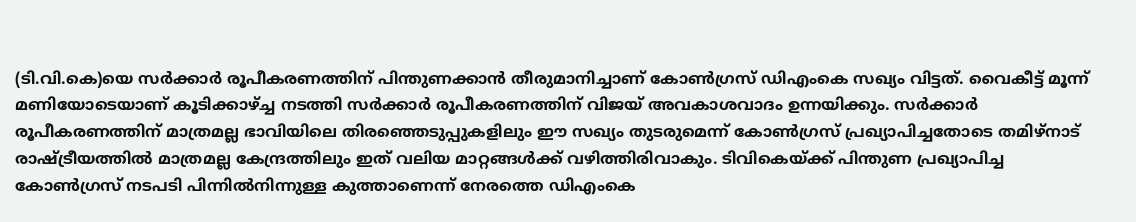(ടി.വി.കെ)യെ സര്‍ക്കാര്‍ രൂപീകരണത്തിന് പിന്തുണക്കാന്‍ തീരുമാനിച്ചാണ് കോണ്‍ഗ്രസ് ഡിഎംകെ സഖ്യം വിട്ടത്. വൈകീട്ട് മൂന്ന് മണിയോടെയാണ് കൂടിക്കാഴ്ച്ച നടത്തി സര്‍ക്കാര്‍ രൂപീകരണത്തിന് വിജയ് അവകാശവാദം ഉന്നയിക്കും. സര്‍ക്കാര്‍ രൂപീകരണത്തിന് മാത്രമല്ല ഭാവിയിലെ തിരഞ്ഞെടുപ്പുകളിലും ഈ സഖ്യം തുടരുമെന്ന് കോണ്‍ഗ്രസ് പ്രഖ്യാപിച്ചതോടെ തമിഴ്നാട് രാഷ്ട്രീയത്തില്‍ മാത്രമല്ല കേന്ദ്രത്തിലും ഇത് വലിയ മാറ്റങ്ങള്‍ക്ക് വഴിത്തിരിവാകും. ടിവികെയ്ക്ക് പിന്തുണ പ്രഖ്യാപിച്ച കോണ്‍ഗ്രസ് നടപടി പിന്നില്‍നിന്നുള്ള കുത്താണെന്ന് നേരത്തെ ഡിഎംകെ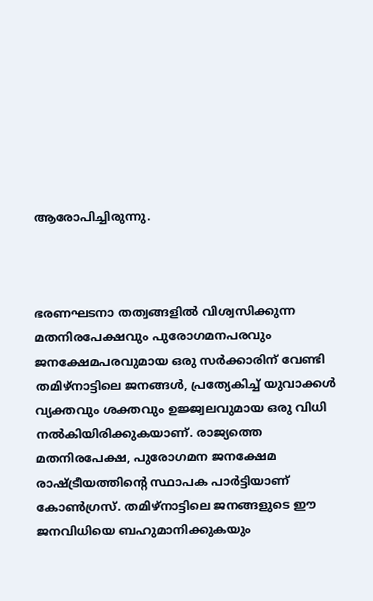ആരോപിച്ചിരുന്നു.



ഭരണഘടനാ തത്വങ്ങളില്‍ വിശ്വസിക്കുന്ന മതനിരപേക്ഷവും പുരോഗമനപരവും ജനക്ഷേമപരവുമായ ഒരു സര്‍ക്കാരിന് വേണ്ടി തമിഴ്‌നാട്ടിലെ ജനങ്ങള്‍, പ്രത്യേകിച്ച്‌ യുവാക്കള്‍ വ്യക്തവും ശക്തവും ഉജ്ജ്വലവുമായ ഒരു വിധി നല്‍കിയിരിക്കുകയാണ്. രാജ്യത്തെ മതനിരപേക്ഷ, പുരോഗമന ജനക്ഷേമ രാഷ്ട്രീയത്തിന്റെ സ്ഥാപക പാര്‍ട്ടിയാണ് കോണ്‍ഗ്രസ്. തമിഴ്‌നാട്ടിലെ ജനങ്ങളുടെ ഈ ജനവിധിയെ ബഹുമാനിക്കുകയും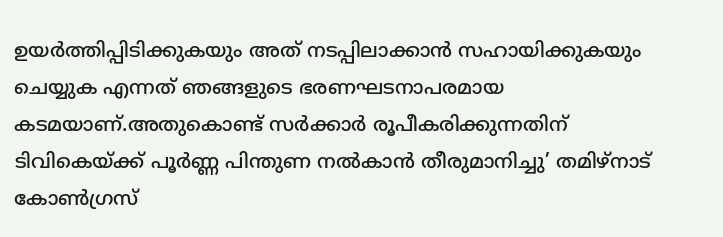ഉയര്‍ത്തിപ്പിടിക്കുകയും അത് നടപ്പിലാക്കാന്‍ സഹായിക്കുകയും ചെയ്യുക എന്നത് ഞങ്ങളുടെ ഭരണഘടനാപരമായ കടമയാണ്.അതുകൊണ്ട് സര്‍ക്കാര്‍ രൂപീകരിക്കുന്നതിന് ടിവികെയ്ക്ക് പൂര്‍ണ്ണ പിന്തുണ നല്‍കാന്‍ തീരുമാനിച്ചു’ തമിഴ്നാട് കോണ്‍ഗ്രസ്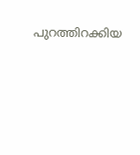പുറത്തിറക്കിയ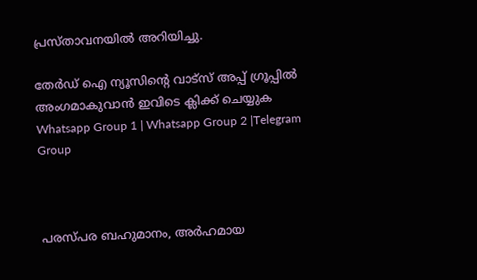പ്രസ്താവനയില്‍ അറിയിച്ചു.

തേർഡ് ഐ ന്യൂസിന്റെ വാട്സ് അപ്പ് ഗ്രൂപ്പിൽ അംഗമാകുവാൻ ഇവിടെ ക്ലിക്ക് ചെയ്യുക
Whatsapp Group 1 | Whatsapp Group 2 |Telegram Group



പരസ്പര ബഹുമാനം, അര്‍ഹമായ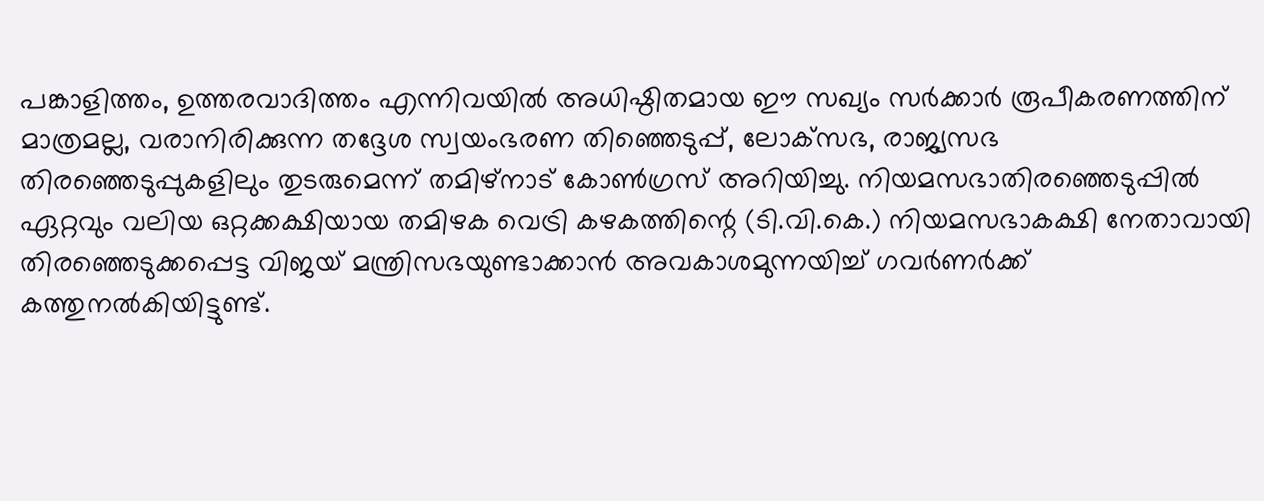പങ്കാളിത്തം, ഉത്തരവാദിത്തം എന്നിവയില്‍ അധിഷ്ഠിതമായ ഈ സഖ്യം സര്‍ക്കാര്‍ രൂപീകരണത്തിന് മാത്രമല്ല, വരാനിരിക്കുന്ന തദ്ദേശ സ്വയംഭരണ തിഞ്ഞെടുപ്പ്, ലോക്‌സഭ, രാജ്യസഭ തിരഞ്ഞെടുപ്പുകളിലും തുടരുമെന്ന് തമിഴ്നാട് കോണ്‍ഗ്രസ് അറിയിച്ചു. നിയമസഭാതിരഞ്ഞെടുപ്പില്‍ ഏറ്റവും വലിയ ഒറ്റക്കക്ഷിയായ തമിഴക വെട്രി കഴകത്തിന്റെ (ടി.വി.കെ.) നിയമസഭാകക്ഷി നേതാവായി തിരഞ്ഞെടുക്കപ്പെട്ട വിജയ് മന്ത്രിസഭയുണ്ടാക്കാന്‍ അവകാശമുന്നയിച്ച്‌ ഗവര്‍ണര്‍ക്ക് കത്തുനല്‍കിയിട്ടുണ്ട്.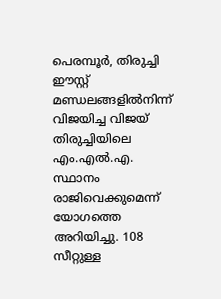പെരമ്പൂര്‍, തിരുച്ചി ഈസ്റ്റ് മണ്ഡലങ്ങളില്‍നിന്ന് വിജയിച്ച വിജയ് തിരുച്ചിയിലെ എം.എല്‍.എ. സ്ഥാനം രാജിവെക്കുമെന്ന് യോഗത്തെ അറിയിച്ചു. 108 സീറ്റുള്ള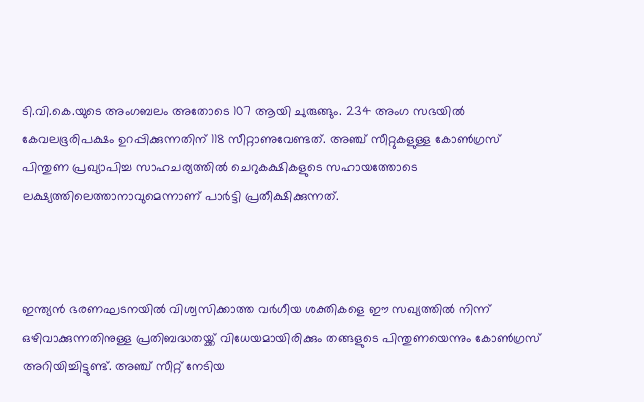ടി.വി.കെ.യുടെ അംഗബലം അതോടെ 107 ആയി ചുരുങ്ങും. 234 അംഗ സഭയില്‍ കേവലഭൂരിപക്ഷം ഉറപ്പിക്കുന്നതിന് 118 സീറ്റാണുവേണ്ടത്. അഞ്ച് സീറ്റുകളുള്ള കോണ്‍ഗ്രസ് പിന്തുണ പ്രഖ്യാപിച്ച സാഹചര്യത്തില്‍ ചെറുകക്ഷികളുടെ സഹായത്തോടെ ലക്ഷ്യത്തിലെത്താനാവുമെന്നാണ് പാര്‍ട്ടി പ്രതീക്ഷിക്കുന്നത്.



ഇന്ത്യന്‍ ഭരണഘടനയില്‍ വിശ്വസിക്കാത്ത വര്‍ഗീയ ശക്തികളെ ഈ സഖ്യത്തില്‍ നിന്ന് ഒഴിവാക്കുന്നതിനുള്ള പ്രതിബദ്ധതയ്ക്ക് വിധേയമായിരിക്കും തങ്ങളുടെ പിന്തുണയെന്നും കോണ്‍ഗ്രസ് അറിയിച്ചിട്ടുണ്ട്. അഞ്ച് സീറ്റ് നേടിയ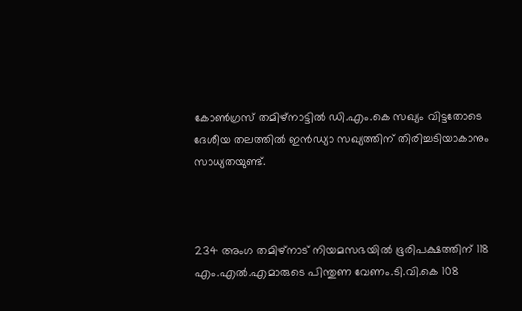കോണ്‍ഗ്രസ് തമിഴ്‌നാട്ടില്‍ ഡി.എം.കെ സഖ്യം വിട്ടതോടെ ദേശീയ തലത്തില്‍ ഇന്‍ഡ്യാ സഖ്യത്തിന് തിരിച്ചടിയാകാനും സാധ്യതയുണ്ട്.



234 അംഗ തമിഴ്നാട് നിയമസഭയില്‍ ഭൂരിപക്ഷത്തിന് 118 എം.എല്‍.എമാരുടെ പിന്തുണ വേണം.ടി.വി.കെ 108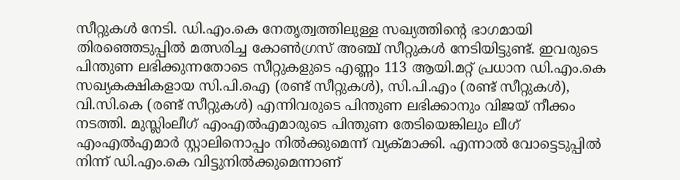സീറ്റുകള്‍ നേടി. ഡി.എം.കെ നേതൃത്വത്തിലുള്ള സഖ്യത്തിന്റെ ഭാഗമായി തിരഞ്ഞെടുപ്പില്‍ മത്സരിച്ച കോണ്‍ഗ്രസ് അഞ്ച് സീറ്റുകള്‍ നേടിയിട്ടുണ്ട്. ഇവരുടെ പിന്തുണ ലഭിക്കുന്നതോടെ സീറ്റുകളുടെ എണ്ണം 113 ആയി.മറ്റ് പ്രധാന ഡി.എം.കെ സഖ്യകക്ഷികളായ സി.പി.ഐ (രണ്ട് സീറ്റുകള്‍), സി.പി.എം (രണ്ട് സീറ്റുകള്‍), വി.സി.കെ (രണ്ട് സീറ്റുകള്‍) എന്നിവരുടെ പിന്തുണ ലഭിക്കാനും വിജയ് നീക്കം നടത്തി. മുസ്ലിംലീഗ് എംഎല്‍എമാരുടെ പിന്തുണ തേടിയെങ്കിലും ലീഗ് എംഎല്‍എമാര്‍ സ്റ്റാലിനൊപ്പം നില്‍ക്കുമെന്ന് വ്യക്മാക്കി. എന്നാല്‍ വോട്ടെടുപ്പില്‍ നിന്ന് ഡി.എം.കെ വിട്ടുനില്‍ക്കുമെന്നാണ്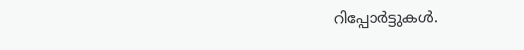റിപ്പോര്‍ട്ടുകള്‍.